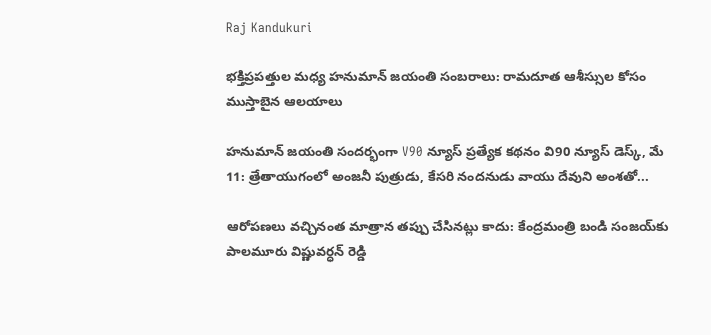Raj Kandukuri

భక్తిప్రపత్తుల మధ్య హనుమాన్ జయంతి సంబరాలు: రామదూత ఆశీస్సుల కోసం ముస్తాబైన ఆలయాలు

హనుమాన్ జయంతి సందర్భంగా V90 న్యూస్ ప్రత్యేక కథనం వి90 న్యూస్ డెస్క్, మే 11: త్రేతాయుగంలో అంజనీ పుత్రుడు, కేసరి నందనుడు వాయు దేవుని అంశతో...

ఆరోపణలు వచ్చినంత మాత్రాన తప్పు చేసినట్లు కాదు: కేంద్రమంత్రి బండి సంజయ్‌కు పాలమూరు విష్ణువర్ధన్ రెడ్డి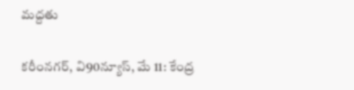మద్దతు

కరీంనగర్, వి90న్యూస్, మే 11: కేంద్ర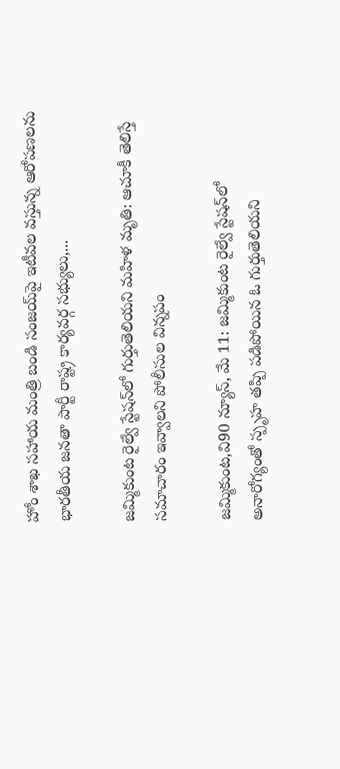హోం శాఖ సహాయ మంత్రి బండి సంజయ్‌పై ఇటీవల వస్తున్న ఆరోపణలను భారతీయ జనతా పార్టీ రాష్ట్ర కార్యవర్గ సభ్యులు,...

జమ్మికుంట రైల్వే స్టేషన్‌లో గుర్తుతెలియని మహిళ మృతి: ఆచూకీ తెలిస్తే సమాచారం ఇవ్వాలని పోలీసుల విన్నపం

జమ్మికుంట,వి90 న్యూస్, మే 11: జమ్మికుంట రైల్వే స్టేషన్‌లో అనారోగ్యంతో స్పృహ తప్పి పడిపోయిన ఓ గుర్తుతెలియని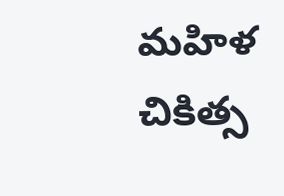మహిళ చికిత్స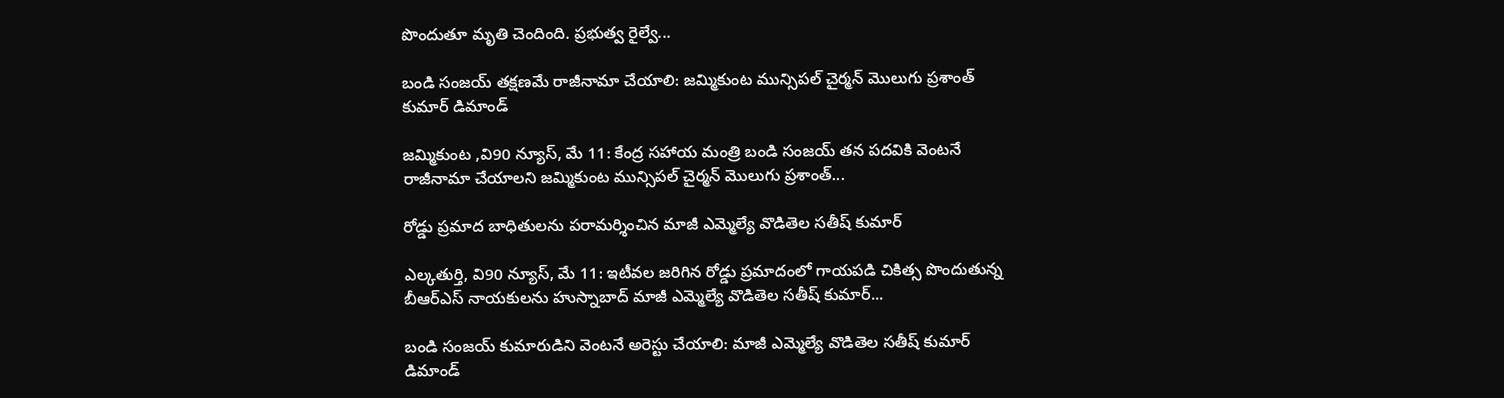పొందుతూ మృతి చెందింది. ప్రభుత్వ రైల్వే...

బండి సంజయ్ తక్షణమే రాజీనామా చేయాలి: జమ్మికుంట మున్సిపల్ చైర్మన్ మొలుగు ప్రశాంత్ కుమార్ డిమాండ్

జమ్మికుంట ,వి90 న్యూస్, మే 11: కేంద్ర సహాయ మంత్రి బండి సంజయ్ తన పదవికి వెంటనే రాజీనామా చేయాలని జమ్మికుంట మున్సిపల్ చైర్మన్ మొలుగు ప్రశాంత్...

రోడ్డు ప్రమాద బాధితులను పరామర్శించిన మాజీ ఎమ్మెల్యే వొడితెల సతీష్ కుమార్

ఎల్కతుర్తి, వి90 న్యూస్, మే 11: ఇటీవల జరిగిన రోడ్డు ప్రమాదంలో గాయపడి చికిత్స పొందుతున్న బీఆర్ఎస్ నాయకులను హుస్నాబాద్ మాజీ ఎమ్మెల్యే వొడితెల సతీష్ కుమార్...

బండి సంజయ్ కుమారుడిని వెంటనే అరెస్టు చేయాలి: మాజీ ఎమ్మెల్యే వొడితెల సతీష్ కుమార్ డిమాండ్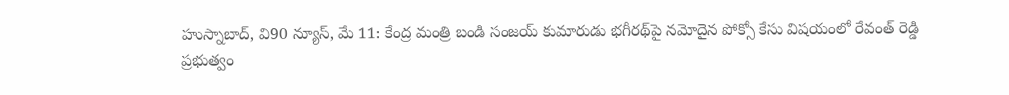హుస్నాబాద్, వి90 న్యూస్, మే 11: కేంద్ర మంత్రి బండి సంజయ్ కుమారుడు భగీరథ్‌పై నమోదైన పోక్సో కేసు విషయంలో రేవంత్ రెడ్డి ప్రభుత్వం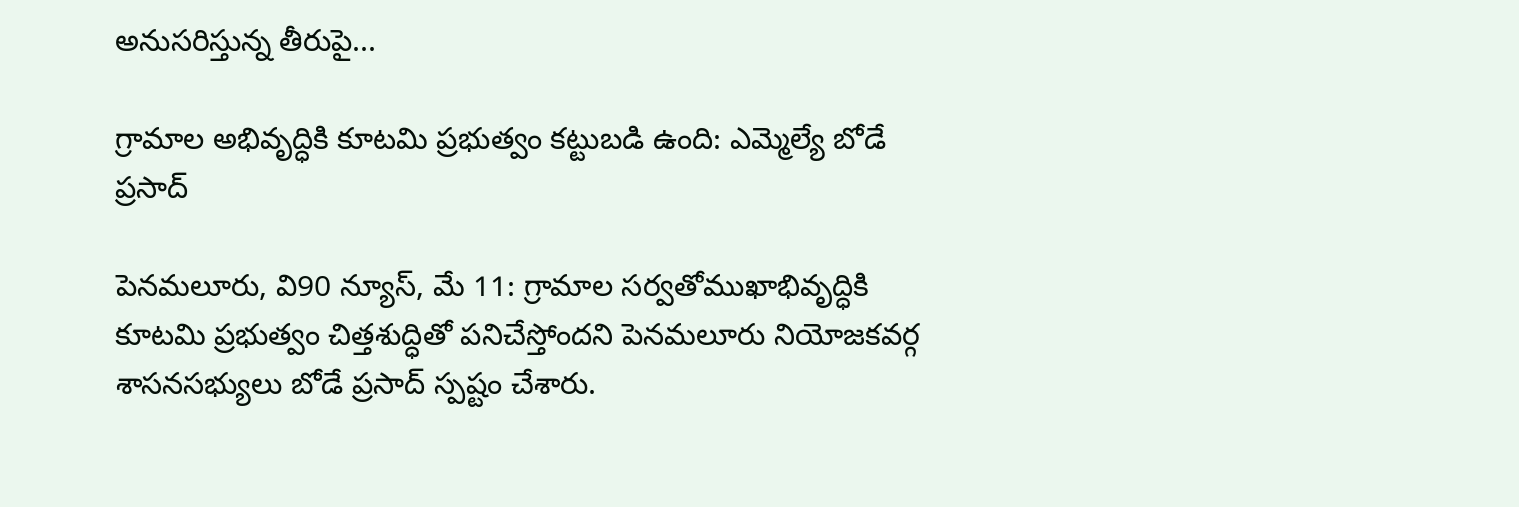అనుసరిస్తున్న తీరుపై...

గ్రామాల అభివృద్ధికి కూటమి ప్రభుత్వం కట్టుబడి ఉంది: ఎమ్మెల్యే బోడే ప్రసాద్

పెనమలూరు, వి90 న్యూస్, మే 11: గ్రామాల సర్వతోముఖాభివృద్ధికి కూటమి ప్రభుత్వం చిత్తశుద్ధితో పనిచేస్తోందని పెనమలూరు నియోజకవర్గ శాసనసభ్యులు బోడే ప్రసాద్ స్పష్టం చేశారు.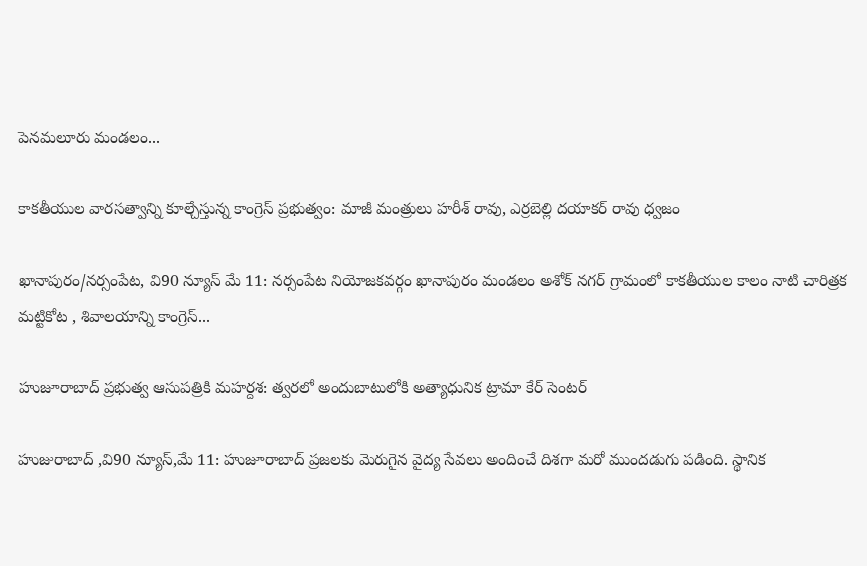పెనమలూరు మండలం...

కాకతీయుల వారసత్వాన్ని కూల్చేస్తున్న కాంగ్రెస్ ప్రభుత్వం: మాజీ మంత్రులు హరీశ్ రావు, ఎర్రబెల్లి దయాకర్ రావు ధ్వజం

ఖానాపురం/నర్సంపేట, వి90 న్యూస్ మే 11: నర్సంపేట నియోజకవర్గం ఖానాపురం మండలం అశోక్ నగర్ గ్రామంలో కాకతీయుల కాలం నాటి చారిత్రక మట్టికోట , శివాలయాన్ని కాంగ్రెస్...

హుజూరాబాద్ ప్రభుత్వ ఆసుపత్రికి మహర్దశ: త్వరలో అందుబాటులోకి అత్యాధునిక ట్రామా కేర్ సెంటర్

హుజురాబాద్ ,వి90 న్యూస్,మే 11: హుజూరాబాద్ ప్రజలకు మెరుగైన వైద్య సేవలు అందించే దిశగా మరో ముందడుగు పడింది. స్థానిక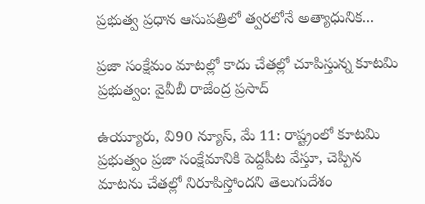ప్రభుత్వ ప్రధాన ఆసుపత్రిలో త్వరలోనే అత్యాధునిక...

ప్రజా సంక్షేమం మాటల్లో కాదు చేతల్లో చూపిస్తున్న కూటమి ప్రభుత్వం: వైవీబీ రాజేంద్ర ప్రసాద్

ఉయ్యూరు, వి90 న్యూస్, మే 11: రాష్ట్రంలో కూటమి ప్రభుత్వం ప్రజా సంక్షేమానికి పెద్దపీట వేస్తూ, చెప్పిన మాటను చేతల్లో నిరూపిస్తోందని తెలుగుదేశం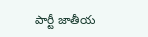పార్టీ జాతీయ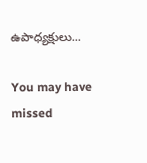ఉపాధ్యక్షులు...

You may have missed